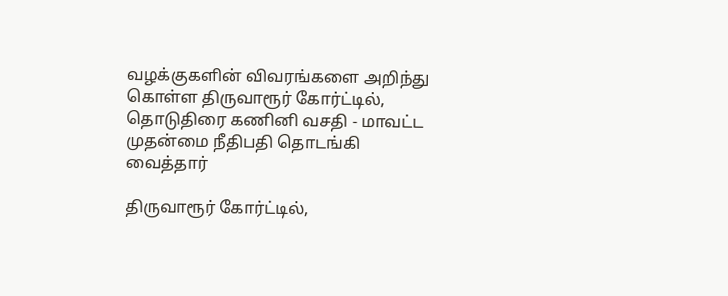வழக்குகளின் விவரங்களை அறிந்து கொள்ள திருவாரூர் கோர்ட்டில், தொடுதிரை கணினி வசதி - மாவட்ட முதன்மை நீதிபதி தொடங்கி வைத்தார்

திருவாரூர் கோர்ட்டில்,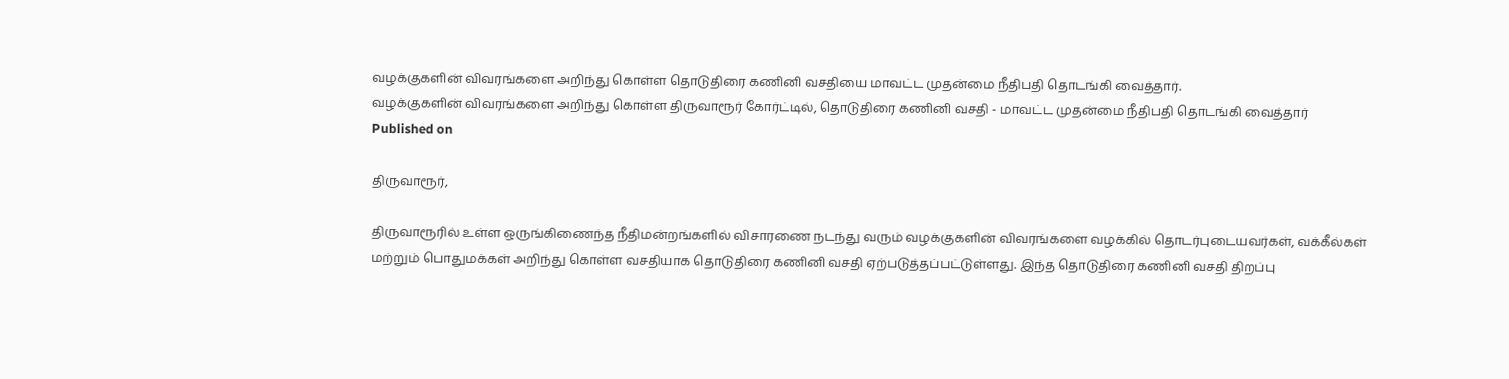வழக்குகளின் விவரங்களை அறிந்து கொள்ள தொடுதிரை கணினி வசதியை மாவட்ட முதன்மை நீதிபதி தொடங்கி வைத்தார்.
வழக்குகளின் விவரங்களை அறிந்து கொள்ள திருவாரூர் கோர்ட்டில், தொடுதிரை கணினி வசதி - மாவட்ட முதன்மை நீதிபதி தொடங்கி வைத்தார்
Published on

திருவாரூர்,

திருவாரூரில் உள்ள ஒருங்கிணைந்த நீதிமன்றங்களில் விசாரணை நடந்து வரும் வழக்குகளின் விவரங்களை வழக்கில் தொடர்புடையவர்கள், வக்கீல்கள் மற்றும் பொதுமக்கள் அறிந்து கொள்ள வசதியாக தொடுதிரை கணினி வசதி ஏற்படுத்தப்பட்டுள்ளது. இந்த தொடுதிரை கணினி வசதி திறப்பு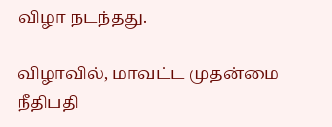விழா நடந்தது.

விழாவில், மாவட்ட முதன்மை நீதிபதி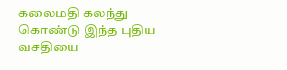கலைமதி கலந்து கொண்டு இந்த புதிய வசதியை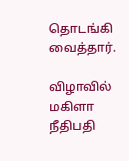தொடங்கி வைத்தார்.

விழாவில் மகிளா நீதிபதி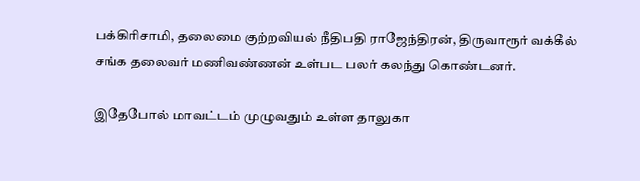பக்கிரிசாமி, தலைமை குற்றவியல் நீதிபதி ராஜேந்திரன், திருவாரூர் வக்கீல் சங்க தலைவர் மணிவண்ணன் உள்பட பலர் கலந்து கொண்டனர்.

இதேபோல் மாவட்டம் முழுவதும் உள்ள தாலுகா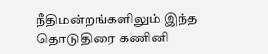நீதிமன்றங்களிலும் இந்த தொடுதிரை கணினி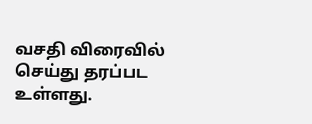வசதி விரைவில் செய்து தரப்பட உள்ளது.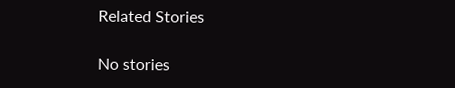Related Stories

No stories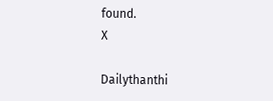found.
X

Dailythanthi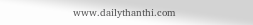www.dailythanthi.com